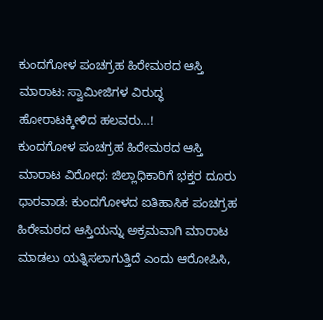ಕುಂದಗೋಳ ಪಂಚಗ್ರಹ ಹಿರೇಮಠದ ಆಸ್ತಿ ಮಾರಾಟ: ಸ್ವಾಮೀಜಿಗಳ ವಿರುದ್ಧ ಹೋರಾಟಕ್ಕೀಳಿದ ಹಲವರು…!
ಕುಂದಗೋಳ ಪಂಚಗ್ರಹ ಹಿರೇಮಠದ ಆಸ್ತಿ ಮಾರಾಟ ವಿರೋಧ: ಜಿಲ್ಲಾಧಿಕಾರಿಗೆ ಭಕ್ತರ ದೂರು
ಧಾರವಾಡ: ಕುಂದಗೋಳದ ಐತಿಹಾಸಿಕ ಪಂಚಗ್ರಹ ಹಿರೇಮಠದ ಆಸ್ತಿಯನ್ನು ಅಕ್ರಮವಾಗಿ ಮಾರಾಟ ಮಾಡಲು ಯತ್ನಿಸಲಾಗುತ್ತಿದೆ ಎಂದು ಆರೋಪಿಸಿ,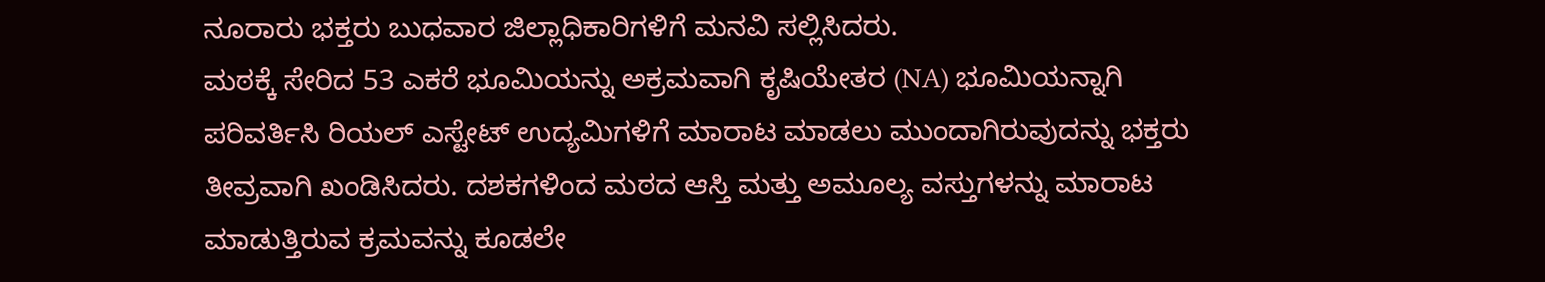ನೂರಾರು ಭಕ್ತರು ಬುಧವಾರ ಜಿಲ್ಲಾಧಿಕಾರಿಗಳಿಗೆ ಮನವಿ ಸಲ್ಲಿಸಿದರು.
ಮಠಕ್ಕೆ ಸೇರಿದ 53 ಎಕರೆ ಭೂಮಿಯನ್ನು ಅಕ್ರಮವಾಗಿ ಕೃಷಿಯೇತರ (NA) ಭೂಮಿಯನ್ನಾಗಿ ಪರಿವರ್ತಿಸಿ ರಿಯಲ್ ಎಸ್ಟೇಟ್ ಉದ್ಯಮಿಗಳಿಗೆ ಮಾರಾಟ ಮಾಡಲು ಮುಂದಾಗಿರುವುದನ್ನು ಭಕ್ತರು ತೀವ್ರವಾಗಿ ಖಂಡಿಸಿದರು. ದಶಕಗಳಿಂದ ಮಠದ ಆಸ್ತಿ ಮತ್ತು ಅಮೂಲ್ಯ ವಸ್ತುಗಳನ್ನು ಮಾರಾಟ ಮಾಡುತ್ತಿರುವ ಕ್ರಮವನ್ನು ಕೂಡಲೇ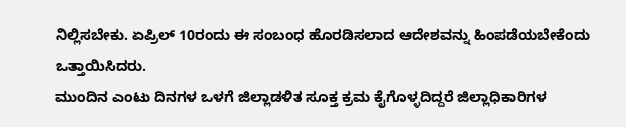ನಿಲ್ಲಿಸಬೇಕು. ಏಪ್ರಿಲ್ 10ರಂದು ಈ ಸಂಬಂಧ ಹೊರಡಿಸಲಾದ ಆದೇಶವನ್ನು ಹಿಂಪಡೆಯಬೇಕೆಂದು ಒತ್ತಾಯಿಸಿದರು.
ಮುಂದಿನ ಎಂಟು ದಿನಗಳ ಒಳಗೆ ಜಿಲ್ಲಾಡಳಿತ ಸೂಕ್ತ ಕ್ರಮ ಕೈಗೊಳ್ಳದಿದ್ದರೆ ಜಿಲ್ಲಾಧಿಕಾರಿಗಳ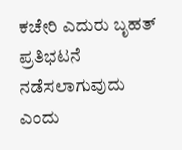ಕಚೇರಿ ಎದುರು ಬೃಹತ್ ಪ್ರತಿಭಟನೆ ನಡೆಸಲಾಗುವುದು ಎಂದು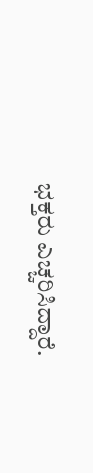ಭಕ್ತರು ಎಚ್ಚರಿಸಿದ್ದಾರೆ.